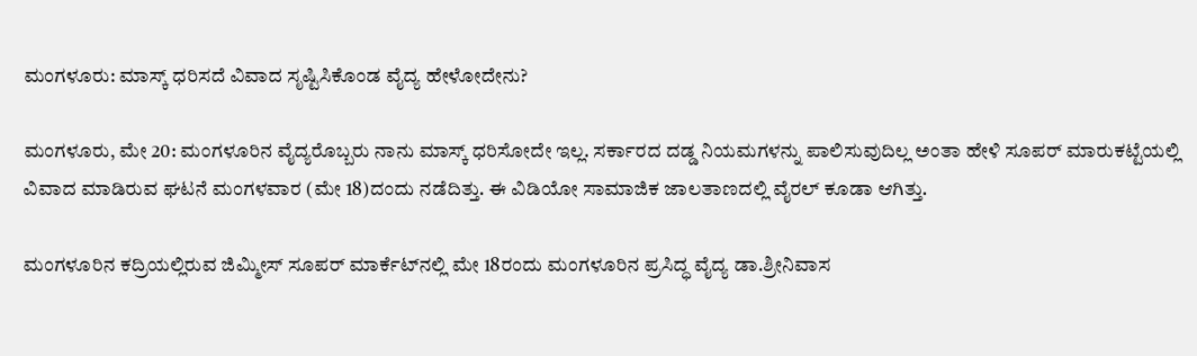ಮಂಗಳೂರು: ಮಾಸ್ಕ್ ಧರಿಸದೆ ವಿವಾದ ಸೃಷ್ಟಿಸಿಕೊಂಡ ವೈದ್ಯ ಹೇಳೋದೇನು?

ಮಂಗಳೂರು, ಮೇ 20: ಮಂಗಳೂರಿನ ವೈದ್ಯರೊಬ್ಬರು ನಾನು ಮಾಸ್ಕ್ ಧರಿಸೋದೇ ಇಲ್ಲ. ಸರ್ಕಾರದ ದಡ್ಡ ನಿಯಮಗಳನ್ನು ಪಾಲಿಸುವುದಿಲ್ಲ ಅಂತಾ ಹೇಳಿ ಸೂಪರ್ ಮಾರುಕಟ್ಟೆಯಲ್ಲಿ ವಿವಾದ ಮಾಡಿರುವ ಘಟನೆ ಮಂಗಳವಾರ (ಮೇ 18)ದಂದು ನಡೆದಿತ್ತು. ಈ ವಿಡಿಯೋ ಸಾಮಾಜಿಕ ಜಾಲತಾಣದಲ್ಲಿ ವೈರಲ್ ಕೂಡಾ ಆಗಿತ್ತು.

ಮಂಗಳೂರಿನ ಕದ್ರಿಯಲ್ಲಿರುವ ಜಿಮ್ಮೀಸ್ ಸೂಪರ್‌ ಮಾರ್ಕೆಟ್‌ನಲ್ಲಿ ಮೇ 18ರಂದು ಮಂಗಳೂರಿನ ಪ್ರಸಿದ್ಧ ವೈದ್ಯ ಡಾ.ಶ್ರೀನಿವಾಸ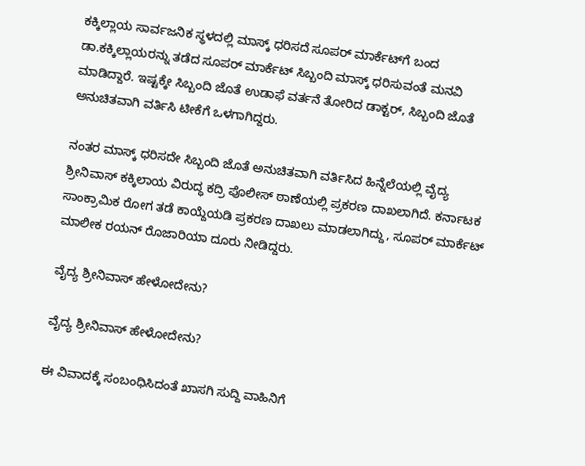ಕಕ್ಕಿಲ್ಲಾಯ ಸಾರ್ವಜನಿಕ ಸ್ಥಳದಲ್ಲಿ ಮಾಸ್ಕ್ ಧರಿಸದೆ ಸೂಪರ್ ಮಾರ್ಕೆಟ್‌ಗೆ ಬಂದ ಡಾ.ಕಕ್ಕಿಲ್ಲಾಯರನ್ನು ತಡೆದ ಸೂಪರ್ ಮಾರ್ಕೆಟ್ ಸಿಬ್ಬಂದಿ ಮಾಸ್ಕ್ ಧರಿಸುವಂತೆ ಮನವಿ ಮಾಡಿದ್ದಾರೆ. ಇಷ್ಟಕ್ಕೇ ಸಿಬ್ಬಂದಿ ಜೊತೆ ಉಡಾಫೆ ವರ್ತನೆ ತೋರಿದ ಡಾಕ್ಟರ್, ಸಿಬ್ಬಂದಿ ಜೊತೆ ಅನುಚಿತವಾಗಿ ವರ್ತಿಸಿ ಟೀಕೆಗೆ ಒಳಗಾಗಿದ್ದರು.

ನಂತರ ಮಾಸ್ಕ್ ಧರಿಸದೇ ಸಿಬ್ಬಂದಿ ಜೊತೆ ಅನುಚಿತವಾಗಿ ವರ್ತಿಸಿದ ಹಿನ್ನೆಲೆಯಲ್ಲಿ ವೈದ್ಯ ಶ್ರೀನಿವಾಸ್ ಕಕ್ಕಿಲಾಯ ವಿರುದ್ಧ ಕದ್ರಿ ಪೊಲೀಸ್ ಠಾಣೆಯಲ್ಲಿ ಪ್ರಕರಣ ದಾಖಲಾಗಿದೆ. ಕರ್ನಾಟಕ ಸಾಂಕ್ರಾಮಿಕ ರೋಗ ತಡೆ ಕಾಯ್ದೆಯಡಿ ಪ್ರಕರಣ ದಾಖಲು ಮಾಡಲಾಗಿದ್ದು, ಸೂಪರ್ ಮಾರ್ಕೆಟ್ ಮಾಲೀಕ ರಯನ್ ರೊಜಾರಿಯಾ ದೂರು ನೀಡಿದ್ದರು.

ವೈದ್ಯ ಶ್ರೀನಿವಾಸ್ ಹೇಳೋದೇನು?

ವೈದ್ಯ ಶ್ರೀನಿವಾಸ್ ಹೇಳೋದೇನು?

ಈ ವಿವಾದಕ್ಕೆ ಸಂಬಂಧಿಸಿದಂತೆ ಖಾಸಗಿ ಸುದ್ದಿ ವಾಹಿನಿಗೆ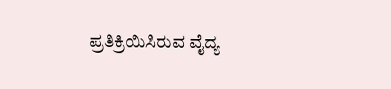ಪ್ರತಿಕ್ರಿಯಿಸಿರುವ ವೈದ್ಯ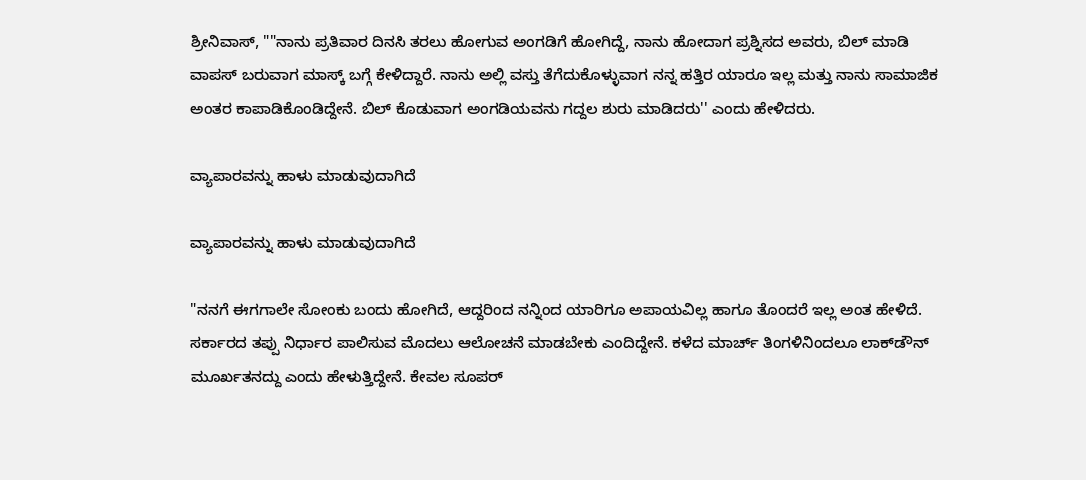ಶ್ರೀನಿವಾಸ್, ""ನಾನು ಪ್ರತಿವಾರ ದಿನಸಿ ತರಲು ಹೋಗುವ ಅಂಗಡಿಗೆ ಹೋಗಿದ್ದೆ, ನಾನು ಹೋದಾಗ ಪ್ರಶ್ನಿಸದ ಅವರು, ಬಿಲ್ ಮಾಡಿ ವಾಪಸ್ ಬರುವಾಗ ಮಾಸ್ಕ್ ಬಗ್ಗೆ ಕೇಳಿದ್ದಾರೆ. ನಾನು ಅಲ್ಲಿ ವಸ್ತು ತೆಗೆದುಕೊಳ್ಳುವಾಗ ನನ್ನ ಹತ್ತಿರ ಯಾರೂ ಇಲ್ಲ ಮತ್ತು ನಾನು ಸಾಮಾಜಿಕ ಅಂತರ ಕಾಪಾಡಿಕೊಂಡಿದ್ದೇನೆ. ಬಿಲ್ ಕೊಡುವಾಗ ಅಂಗಡಿಯವನು ಗದ್ದಲ ಶುರು ಮಾಡಿದರು'' ಎಂದು ಹೇಳಿದರು.

ವ್ಯಾಪಾರವನ್ನು ಹಾಳು ಮಾಡುವುದಾಗಿದೆ

ವ್ಯಾಪಾರವನ್ನು ಹಾಳು ಮಾಡುವುದಾಗಿದೆ

"ನನಗೆ ಈಗಗಾಲೇ ಸೋಂಕು ಬಂದು ಹೋಗಿದೆ, ಆದ್ದರಿಂದ ನನ್ನಿಂದ ಯಾರಿಗೂ ಅಪಾಯವಿಲ್ಲ ಹಾಗೂ ತೊಂದರೆ ಇಲ್ಲ ಅಂತ ಹೇಳಿದೆ. ಸರ್ಕಾರದ ತಪ್ಪು ನಿರ್ಧಾರ ಪಾಲಿಸುವ ಮೊದಲು ಆಲೋಚನೆ ಮಾಡಬೇಕು ಎಂದಿದ್ದೇನೆ. ಕಳೆದ ಮಾರ್ಚ್ ತಿಂಗಳಿನಿಂದಲೂ ಲಾಕ್‌ಡೌನ್ ಮೂರ್ಖತನದ್ದು ಎಂದು ಹೇಳುತ್ತಿದ್ದೇನೆ. ಕೇವಲ ಸೂಪರ್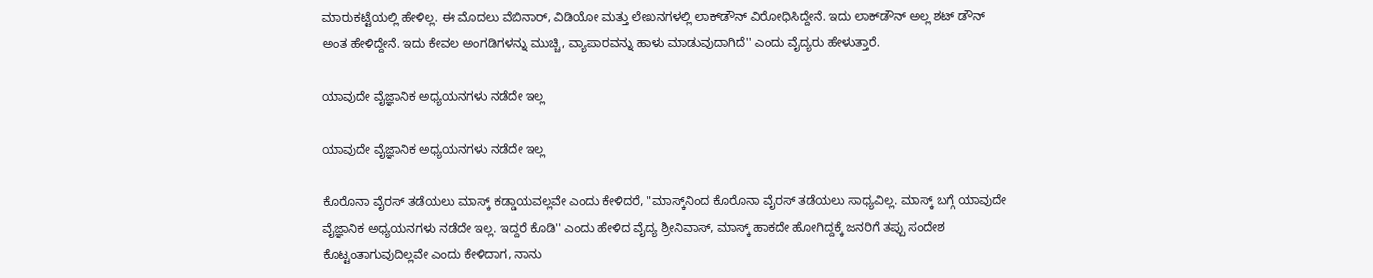ಮಾರುಕಟ್ಟೆಯಲ್ಲಿ ಹೇಳಿಲ್ಲ. ಈ ಮೊದಲು ವೆಬಿನಾರ್, ವಿಡಿಯೋ ಮತ್ತು ಲೇಖನಗಳಲ್ಲಿ ಲಾಕ್‌ಡೌನ್ ವಿರೋಧಿಸಿದ್ದೇನೆ. ಇದು ಲಾಕ್‌ಡೌನ್ ಅಲ್ಲ ಶಟ್ ಡೌನ್ ಅಂತ ಹೇಳಿದ್ದೇನೆ. ಇದು ಕೇವಲ ಅಂಗಡಿಗಳನ್ನು ಮುಚ್ಚಿ, ವ್ಯಾಪಾರವನ್ನು ಹಾಳು ಮಾಡುವುದಾಗಿದೆ'' ಎಂದು ವೈದ್ಯರು ಹೇಳುತ್ತಾರೆ.

ಯಾವುದೇ ವೈಜ್ಞಾನಿಕ ಅಧ್ಯಯನಗಳು ನಡೆದೇ ಇಲ್ಲ

ಯಾವುದೇ ವೈಜ್ಞಾನಿಕ ಅಧ್ಯಯನಗಳು ನಡೆದೇ ಇಲ್ಲ

ಕೊರೊನಾ ವೈರಸ್ ತಡೆಯಲು ಮಾಸ್ಕ್ ಕಡ್ಡಾಯವಲ್ಲವೇ ಎಂದು ಕೇಳಿದರೆ, "ಮಾಸ್ಕ್‌ನಿಂದ ಕೊರೊನಾ ವೈರಸ್ ತಡೆಯಲು ಸಾಧ್ಯವಿಲ್ಲ. ಮಾಸ್ಕ್ ಬಗ್ಗೆ ಯಾವುದೇ ವೈಜ್ಞಾನಿಕ ಅಧ್ಯಯನಗಳು ನಡೆದೇ ಇಲ್ಲ. ಇದ್ದರೆ ಕೊಡಿ'' ಎಂದು ಹೇಳಿದ ವೈದ್ಯ ಶ್ರೀನಿವಾಸ್, ಮಾಸ್ಕ್ ಹಾಕದೇ ಹೋಗಿದ್ದಕ್ಕೆ ಜನರಿಗೆ ತಪ್ಪು ಸಂದೇಶ ಕೊಟ್ಟಂತಾಗುವುದಿಲ್ಲವೇ ಎಂದು ಕೇಳಿದಾಗ, ನಾನು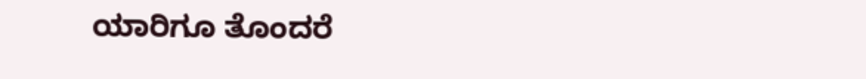ಯಾರಿಗೂ ತೊಂದರೆ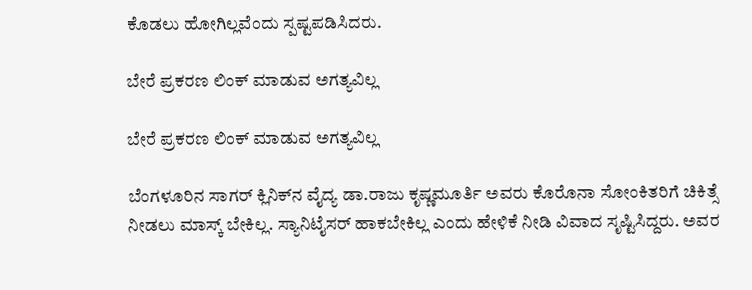ಕೊಡಲು ಹೋಗಿಲ್ಲವೆಂದು ಸ್ಪಷ್ಟಪಡಿಸಿದರು.

ಬೇರೆ ಪ್ರಕರಣ ಲಿಂಕ್ ಮಾಡುವ ಅಗತ್ಯವಿಲ್ಲ

ಬೇರೆ ಪ್ರಕರಣ ಲಿಂಕ್ ಮಾಡುವ ಅಗತ್ಯವಿಲ್ಲ

ಬೆಂಗಳೂರಿನ ಸಾಗರ್ ಕ್ಲಿನಿಕ್‌ನ ವೈದ್ಯ ಡಾ.ರಾಜು ಕೃಷ್ಣಮೂರ್ತಿ ಅವರು ಕೊರೊನಾ ಸೋಂಕಿತರಿಗೆ ಚಿಕಿತ್ಸೆ ನೀಡಲು ಮಾಸ್ಕ್ ಬೇಕಿಲ್ಲ. ಸ್ಯಾನಿಟೈಸರ್ ಹಾಕಬೇಕಿಲ್ಲ ಎಂದು ಹೇಳಿಕೆ ನೀಡಿ ವಿವಾದ ಸೃಷ್ಟಿಸಿದ್ದರು. ಅವರ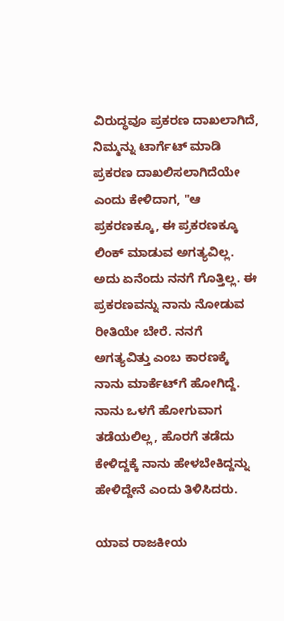ವಿರುದ್ಧವೂ ಪ್ರಕರಣ ದಾಖಲಾಗಿದೆ, ನಿಮ್ಮನ್ನು ಟಾರ್ಗೆಟ್ ಮಾಡಿ ಪ್ರಕರಣ ದಾಖಲಿಸಲಾಗಿದೆಯೇ ಎಂದು ಕೇಳಿದಾಗ, "ಆ ಪ್ರಕರಣಕ್ಕೂ, ಈ ಪ್ರಕರಣಕ್ಕೂ ಲಿಂಕ್ ಮಾಡುವ ಅಗತ್ಯವಿಲ್ಲ. ಅದು ಏನೆಂದು ನನಗೆ ಗೊತ್ತಿಲ್ಲ. ಈ ಪ್ರಕರಣವನ್ನು ನಾನು ನೋಡುವ ರೀತಿಯೇ ಬೇರೆ. ನನಗೆ ಅಗತ್ಯವಿತ್ತು ಎಂಬ ಕಾರಣಕ್ಕೆ ನಾನು ಮಾರ್ಕೆಟ್‌ಗೆ ಹೋಗಿದ್ದೆ. ನಾನು ಒಳಗೆ ಹೋಗುವಾಗ ತಡೆಯಲಿಲ್ಲ, ಹೊರಗೆ ತಡೆದು ಕೇಳಿದ್ದಕ್ಕೆ ನಾನು ಹೇಳಬೇಕಿದ್ದನ್ನು ಹೇಳಿದ್ದೇನೆ ಎಂದು ತಿಳಿಸಿದರು.

ಯಾವ ರಾಜಕೀಯ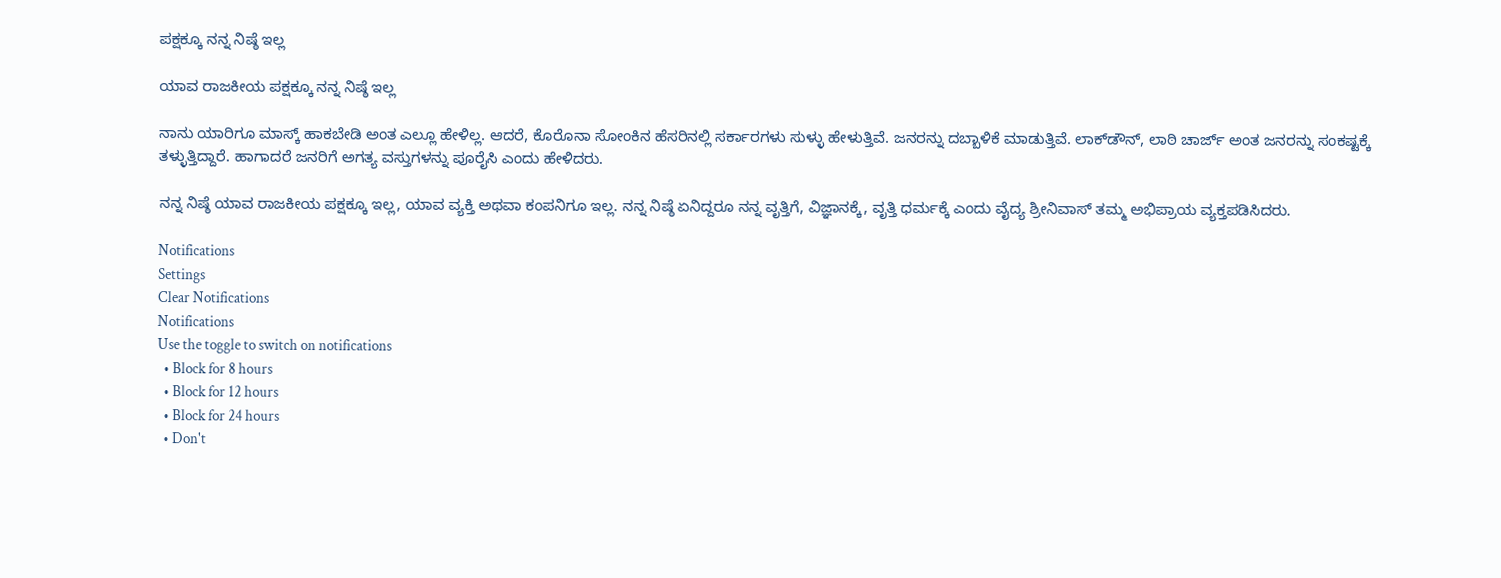ಪಕ್ಷಕ್ಕೂ ನನ್ನ ನಿಷ್ಠೆ ಇಲ್ಲ

ಯಾವ ರಾಜಕೀಯ ಪಕ್ಷಕ್ಕೂ ನನ್ನ ನಿಷ್ಠೆ ಇಲ್ಲ

ನಾನು ಯಾರಿಗೂ ಮಾಸ್ಕ್ ಹಾಕಬೇಡಿ ಅಂತ ಎಲ್ಲೂ ಹೇಳಿಲ್ಲ. ಆದರೆ, ಕೊರೊನಾ ಸೋಂಕಿನ ಹೆಸರಿನಲ್ಲಿ ಸರ್ಕಾರಗಳು ಸುಳ್ಳು ಹೇಳುತ್ತಿವೆ. ಜನರನ್ನು ದಬ್ಬಾಳಿಕೆ ಮಾಡುತ್ತಿವೆ. ಲಾಕ್‌ಡೌನ್, ಲಾಠಿ ಚಾರ್ಜ್ ಅಂತ ಜನರನ್ನು ಸಂಕಷ್ಟಕ್ಕೆ ತಳ್ಳುತ್ತಿದ್ದಾರೆ. ಹಾಗಾದರೆ ಜನರಿಗೆ ಅಗತ್ಯ ವಸ್ತುಗಳನ್ನು ಪೂರೈಸಿ ಎಂದು ಹೇಳಿದರು.

ನನ್ನ ನಿಷ್ಠೆ ಯಾವ ರಾಜಕೀಯ ಪಕ್ಷಕ್ಕೂ ಇಲ್ಲ, ಯಾವ ವ್ಯಕ್ತಿ ಅಥವಾ ಕಂಪನಿಗೂ ಇಲ್ಲ. ನನ್ನ ನಿಷ್ಠೆ ಏನಿದ್ದರೂ ನನ್ನ ವೃತ್ತಿಗೆ, ವಿಜ್ಞಾನಕ್ಕೆ, ವೃತ್ತಿ ಧರ್ಮಕ್ಕೆ ಎಂದು ವೈದ್ಯ ಶ್ರೀನಿವಾಸ್ ತಮ್ಮ ಅಭಿಪ್ರಾಯ ವ್ಯಕ್ತಪಡಿಸಿದರು.

Notifications
Settings
Clear Notifications
Notifications
Use the toggle to switch on notifications
  • Block for 8 hours
  • Block for 12 hours
  • Block for 24 hours
  • Don't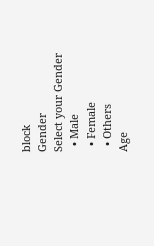block
Gender
Select your Gender
  • Male
  • Female
  • Others
Age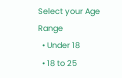Select your Age Range
  • Under 18
  • 18 to 25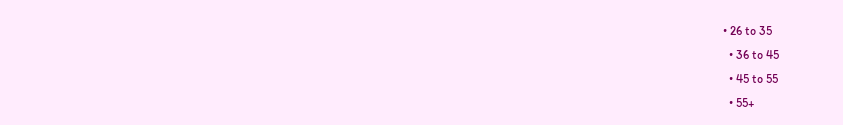• 26 to 35
  • 36 to 45
  • 45 to 55
  • 55+